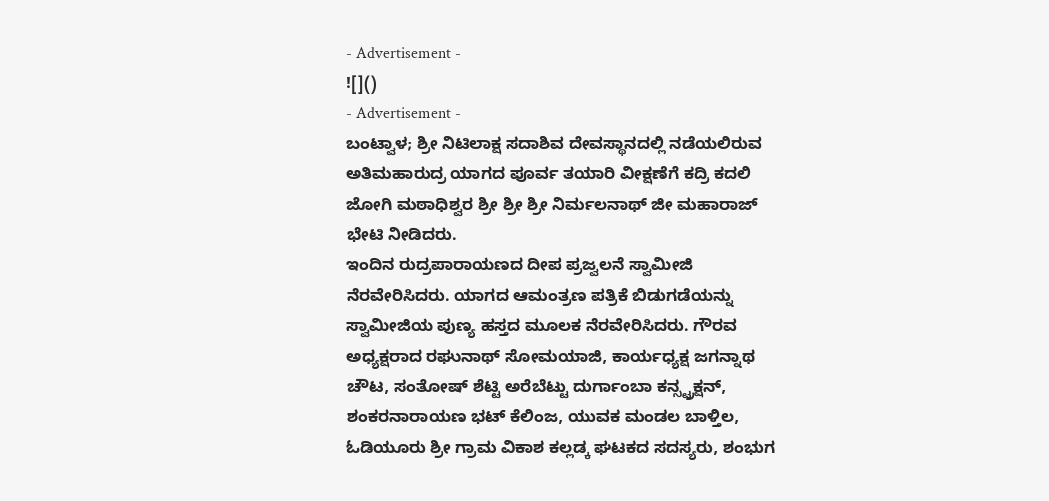- Advertisement -
![]()
- Advertisement -
ಬಂಟ್ವಾಳ; ಶ್ರೀ ನಿಟಿಲಾಕ್ಷ ಸದಾಶಿವ ದೇವಸ್ಥಾನದಲ್ಲಿ ನಡೆಯಲಿರುವ ಅತಿಮಹಾರುದ್ರ ಯಾಗದ ಪೂರ್ವ ತಯಾರಿ ವೀಕ್ಷಣೆಗೆ ಕದ್ರಿ ಕದಲಿ ಜೋಗಿ ಮಠಾಧಿಶ್ವರ ಶ್ರೀ ಶ್ರೀ ಶ್ರೀ ನಿರ್ಮಲನಾಥ್ ಜೀ ಮಹಾರಾಜ್ ಭೇಟಿ ನೀಡಿದರು.
ಇಂದಿನ ರುದ್ರಪಾರಾಯಣದ ದೀಪ ಪ್ರಜ್ವಲನೆ ಸ್ವಾಮೀಜಿ ನೆರವೇರಿಸಿದರು. ಯಾಗದ ಆಮಂತ್ರಣ ಪತ್ರಿಕೆ ಬಿಡುಗಡೆಯನ್ನು ಸ್ವಾಮೀಜಿಯ ಪುಣ್ಯ ಹಸ್ತದ ಮೂಲಕ ನೆರವೇರಿಸಿದರು. ಗೌರವ ಅಧ್ಯಕ್ಷರಾದ ರಘುನಾಥ್ ಸೋಮಯಾಜಿ, ಕಾರ್ಯಧ್ಯಕ್ಷ ಜಗನ್ನಾಥ ಚೌಟ, ಸಂತೋಷ್ ಶೆಟ್ಟಿ ಅರೆಬೆಟ್ಟು ದುರ್ಗಾಂಬಾ ಕನ್ಸ್ಟ್ರಕ್ಷನ್, ಶಂಕರನಾರಾಯಣ ಭಟ್ ಕೆಲಿಂಜ, ಯುವಕ ಮಂಡಲ ಬಾಳ್ತಿಲ, ಓಡಿಯೂರು ಶ್ರೀ ಗ್ರಾಮ ವಿಕಾಶ ಕಲ್ಲಡ್ಕ ಘಟಕದ ಸದಸ್ಯರು, ಶಂಭುಗ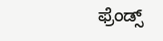ಫ್ರೆಂಡ್ಸ್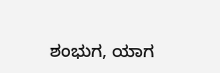ಶಂಭುಗ, ಯಾಗ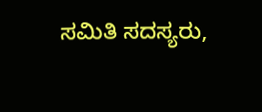ಸಮಿತಿ ಸದಸ್ಯರು,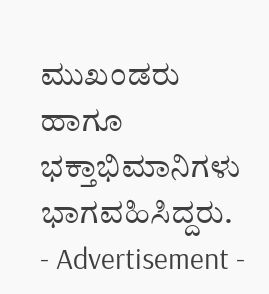ಮುಖಂಡರು ಹಾಗೂ ಭಕ್ತಾಭಿಮಾನಿಗಳು ಭಾಗವಹಿಸಿದ್ದರು.
- Advertisement -